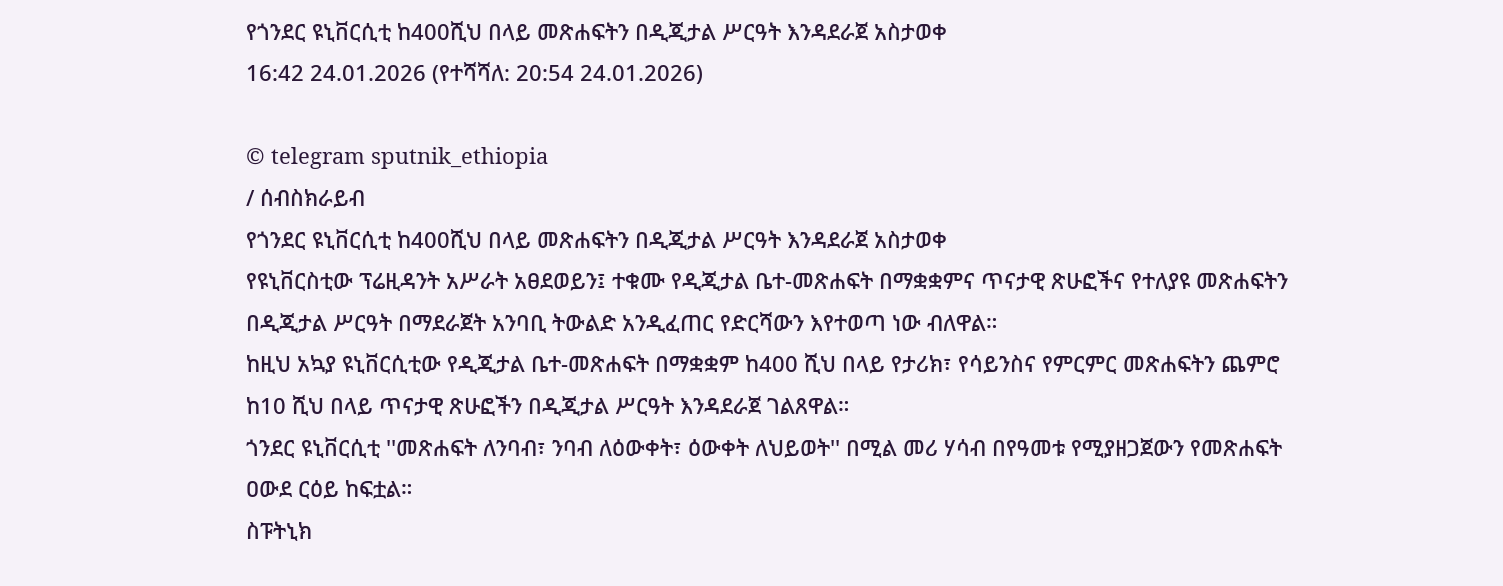የጎንደር ዩኒቨርሲቲ ከ400ሺህ በላይ መጽሐፍትን በዲጂታል ሥርዓት እንዳደራጀ አስታወቀ
16:42 24.01.2026 (የተሻሻለ: 20:54 24.01.2026)

© telegram sputnik_ethiopia
/ ሰብስክራይብ
የጎንደር ዩኒቨርሲቲ ከ400ሺህ በላይ መጽሐፍትን በዲጂታል ሥርዓት እንዳደራጀ አስታወቀ
የዩኒቨርስቲው ፕሬዚዳንት አሥራት አፀደወይን፤ ተቁሙ የዲጂታል ቤተ-መጽሐፍት በማቋቋምና ጥናታዊ ጽሁፎችና የተለያዩ መጽሐፍትን በዲጂታል ሥርዓት በማደራጀት አንባቢ ትውልድ አንዲፈጠር የድርሻውን እየተወጣ ነው ብለዋል።
ከዚህ አኳያ ዩኒቨርሲቲው የዲጂታል ቤተ-መጽሐፍት በማቋቋም ከ400 ሺህ በላይ የታሪክ፣ የሳይንስና የምርምር መጽሐፍትን ጨምሮ ከ10 ሺህ በላይ ጥናታዊ ጽሁፎችን በዲጂታል ሥርዓት እንዳደራጀ ገልጸዋል።
ጎንደር ዩኒቨርሲቲ ''መጽሐፍት ለንባብ፣ ንባብ ለዕውቀት፣ ዕውቀት ለህይወት'' በሚል መሪ ሃሳብ በየዓመቱ የሚያዘጋጀውን የመጽሐፍት ዐውደ ርዕይ ከፍቷል።
ስፑትኒክ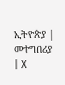ኢትዮጵያ | መተግበሪያ | X